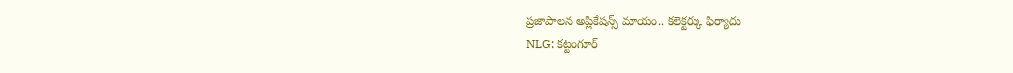ప్రజాపాలన అప్లికేషన్స్ మాయం.. కలెక్టర్కు ఫిర్యాదు
NLG: కట్టంగూర్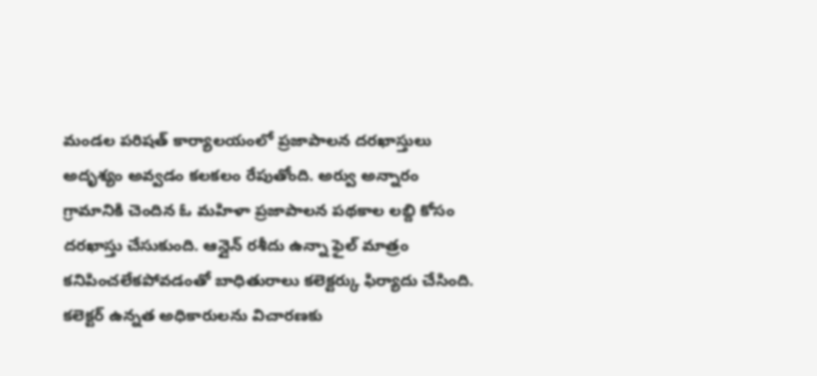మండల పరిషత్ కార్యాలయంలో ప్రజాపాలన దరఖాస్తులు అదృశ్యం అవ్వడం కలకలం రేపుతోంది. అర్వు అన్నారం గ్రామానికి చెందిన ఓ మహిళా ప్రజాపాలన పథకాల లబ్ది కోసం దరఖాస్తు చేసుకుంది. ఆన్లైన్ రశీదు ఉన్నా ఫైల్ మాత్రం కనిపించలేకపోవడంతో బాధితురాలు కలెక్టర్కు ఫిర్యాదు చేసింది. కలెక్టర్ ఉన్నత అధికారులను విచారణకు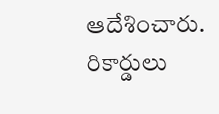ఆదేశించారు. రికార్డులు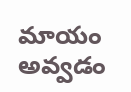మాయం అవ్వడం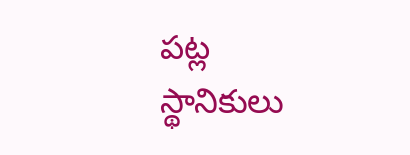పట్ల స్థానికులు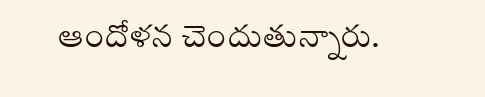ఆందోళన చెందుతున్నారు.